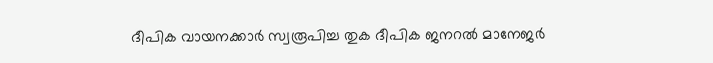ദീപിക വായനക്കാർ സ്വരൂപിച്ച തുക ദീപിക ജനറൽ മാനേജർ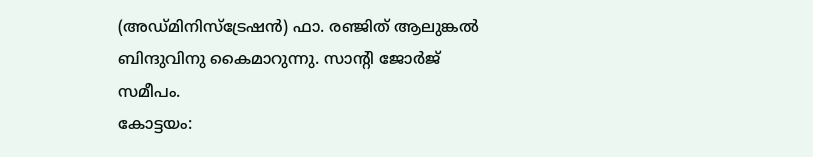(അഡ്മിനിസ്ട്രേഷൻ) ഫാ. രഞ്ജിത് ആലുങ്കൽ ബിന്ദുവിനു കൈമാറുന്നു. സാന്റി ജോർജ് സമീപം.
കോട്ടയം: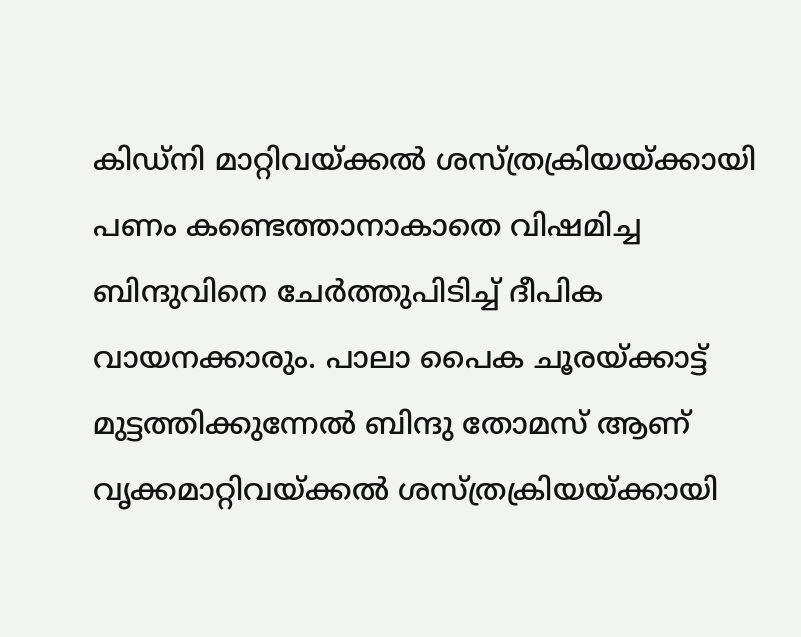കിഡ്നി മാറ്റിവയ്ക്കൽ ശസ്ത്രക്രിയയ്ക്കായി പണം കണ്ടെത്താനാകാതെ വിഷമിച്ച ബിന്ദുവിനെ ചേർത്തുപിടിച്ച് ദീപിക വായനക്കാരും. പാലാ പൈക ചൂരയ്ക്കാട്ട് മുട്ടത്തിക്കുന്നേൽ ബിന്ദു തോമസ് ആണ് വൃക്കമാറ്റിവയ്ക്കൽ ശസ്ത്രക്രിയയ്ക്കായി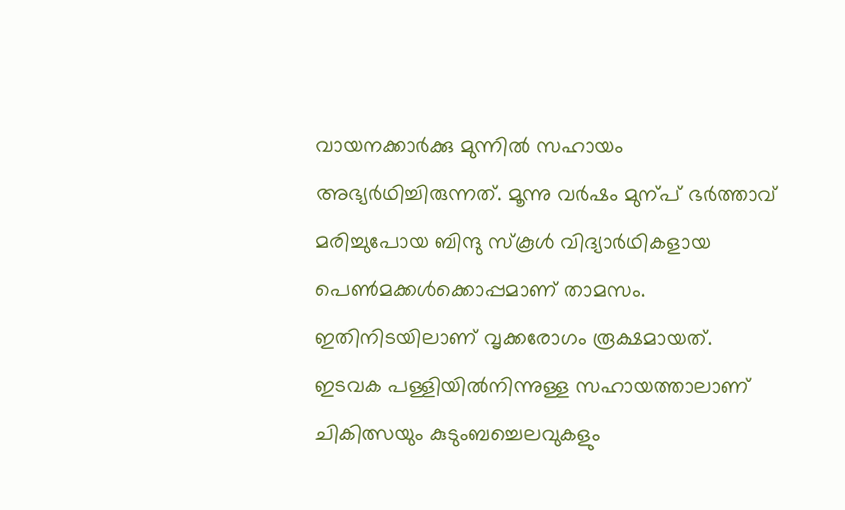വായനക്കാർക്കു മുന്നിൽ സഹായം അഭ്യർഥിച്ചിരുന്നത്. മൂന്നു വർഷം മുന്പ് ഭർത്താവ് മരിച്ചുപോയ ബിന്ദു സ്കൂൾ വിദ്യാർഥികളായ പെൺമക്കൾക്കൊപ്പമാണ് താമസം. ഇതിനിടയിലാണ് വൃക്കരോഗം രൂക്ഷമായത്.
ഇടവക പള്ളിയിൽനിന്നുള്ള സഹായത്താലാണ് ചികിത്സയും കുടുംബച്ചെലവുകളും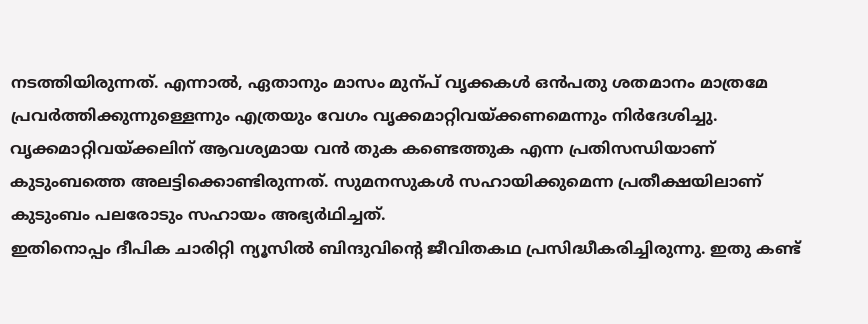നടത്തിയിരുന്നത്. എന്നാൽ, ഏതാനും മാസം മുന്പ് വൃക്കകൾ ഒൻപതു ശതമാനം മാത്രമേ പ്രവർത്തിക്കുന്നുള്ളെന്നും എത്രയും വേഗം വൃക്കമാറ്റിവയ്ക്കണമെന്നും നിർദേശിച്ചു. വൃക്കമാറ്റിവയ്ക്കലിന് ആവശ്യമായ വൻ തുക കണ്ടെത്തുക എന്ന പ്രതിസന്ധിയാണ് കുടുംബത്തെ അലട്ടിക്കൊണ്ടിരുന്നത്. സുമനസുകൾ സഹായിക്കുമെന്ന പ്രതീക്ഷയിലാണ് കുടുംബം പലരോടും സഹായം അഭ്യർഥിച്ചത്.
ഇതിനൊപ്പം ദീപിക ചാരിറ്റി ന്യൂസിൽ ബിന്ദുവിന്റെ ജീവിതകഥ പ്രസിദ്ധീകരിച്ചിരുന്നു. ഇതു കണ്ട്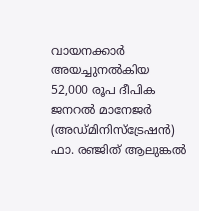വായനക്കാർ അയച്ചുനൽകിയ 52,000 രൂപ ദീപിക ജനറൽ മാനേജർ (അഡ്മിനിസ്ട്രേഷൻ) ഫാ. രഞ്ജിത് ആലുങ്കൽ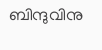ബിന്ദുവിനു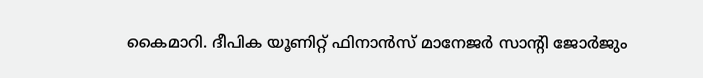കൈമാറി. ദീപിക യൂണിറ്റ് ഫിനാൻസ് മാനേജർ സാന്റി ജോർജും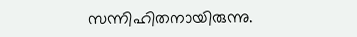സന്നിഹിതനായിരുന്നു.